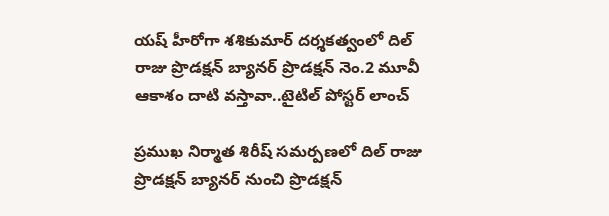య‌ష్ హీరోగా శ‌శికుమార్ ద‌ర్శ‌క‌త్వంలో దిల్ రాజు ప్రొడ‌క్ష‌న్ బ్యాన‌ర్ ప్రొడ‌క్ష‌న్ నెం.2 మూవీ ఆకాశం దాటి వ‌స్తావా..టైటిల్ పోస్ట‌ర్ లాంచ్‌

ప్ర‌ముఖ నిర్మాత శిరీష్ స‌మ‌ర్ప‌ణ‌లో దిల్ రాజు ప్రొడ‌క్ష‌న్ బ్యాన‌ర్ నుంచి ప్రొడ‌క్ష‌న్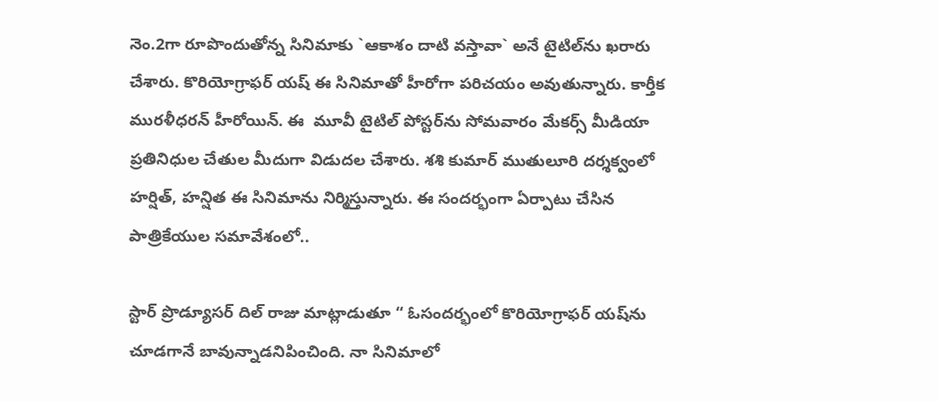నెం.2గా రూపొందుతోన్న సినిమాకు `ఆకాశం దాటి వ‌స్తావా` అనే టైటిల్‌ను ఖ‌రారు చేశారు. కొరియోగ్రాఫ‌ర్ య‌ష్ ఈ సినిమాతో హీరోగా ప‌రిచ‌యం అవుతున్నారు. కార్తీక ముర‌ళీధ‌ర‌న్ హీరోయిన్. ఈ  మూవీ టైటిల్ పోస్ట‌ర్‌ను సోమ‌వారం మేక‌ర్స్ మీడియా ప్ర‌తినిధుల చేతుల మీదుగా విడుద‌ల చేశారు. శ‌శి కుమార్ ముతులూరి ద‌ర్శ‌క్వంలో హ‌ర్షిత్‌, హ‌న్షిత ఈ సినిమాను నిర్మిస్తున్నారు. ఈ సంద‌ర్భంగా ఏర్పాటు చేసిన పాత్రికేయుల స‌మావేశంలో..

స్టార్ ప్రొడ్యూస‌ర్ దిల్ రాజు మాట్లాడుతూ “ ఓసంద‌ర్భంలో కొరియోగ్రాఫ‌ర్ య‌ష్‌ను చూడ‌గానే బావున్నాడ‌నిపించింది. నా సినిమాలో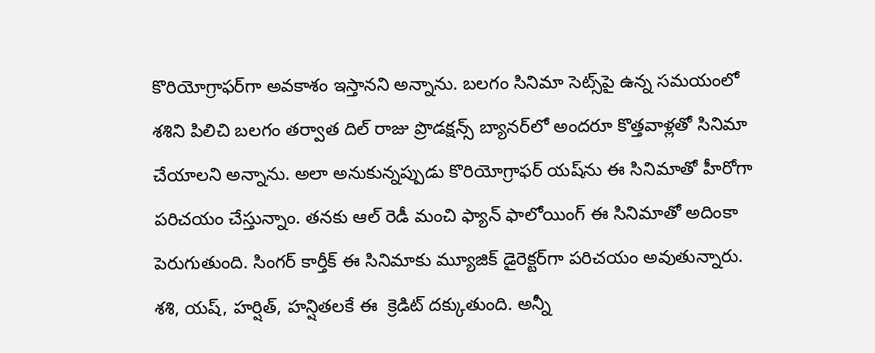కొరియోగ్రాఫ‌ర్‌గా అవ‌కాశం ఇస్తాన‌ని అన్నాను. బ‌ల‌గం సినిమా సెట్స్‌పై ఉన్న స‌మయంలో శ‌శిని పిలిచి బ‌లగం త‌ర్వాత దిల్ రాజు ప్రొడ‌క్ష‌న్స్ బ్యాన‌ర్‌లో అంద‌రూ కొత్త‌వాళ్ల‌తో సినిమా చేయాల‌ని అన్నాను. అలా అనుకున్న‌ప్పుడు కొరియోగ్రాఫ‌ర్ య‌ష్‌ను ఈ సినిమాతో హీరోగా ప‌రిచ‌యం చేస్తున్నాం. త‌న‌కు ఆల్ రెడీ మంచి ఫ్యాన్ ఫాలోయింగ్ ఈ సినిమాతో అదింకా పెరుగుతుంది. సింగ‌ర్ కార్తీక్ ఈ సినిమాకు మ్యూజిక్ డైరెక్ట‌ర్‌గా ప‌రిచ‌యం అవుతున్నారు. శ‌శి, య‌ష్‌, హ‌ర్షిత్‌, హ‌న్షిత‌ల‌కే ఈ  క్రెడిట్ ద‌క్కుతుంది. అన్నీ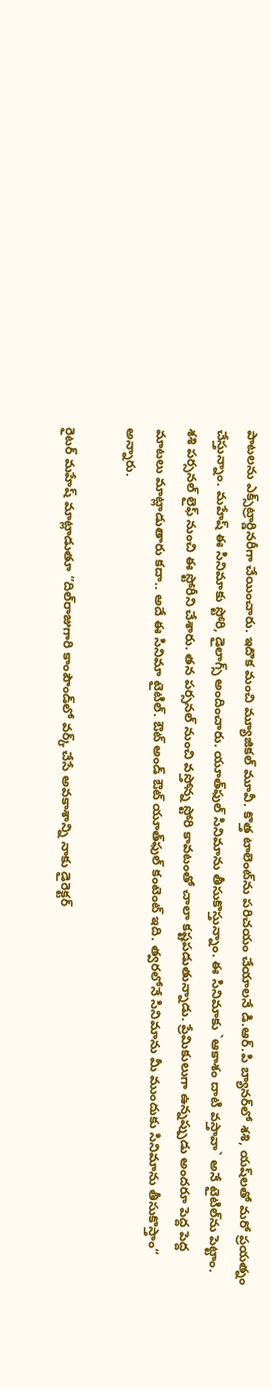పాట‌ల‌ను ఎక్స్‌ట్రార్డిన‌రీగా చేయించారు. ఇదొక మంచి మ్యూజిక‌ల్ మూవీ. కొత్త టాలెంట్‌ను ప‌రిచ‌యం చేయాల‌నే డి.ఆర్‌.పి బ్యాన‌ర్‌లో శ‌శి, య‌ష్‌ల‌తో మ‌రో ప్ర‌య‌త్నం చేస్తున్నాం. మ‌హేష్ ఈ సినిమాకు స్టోరి, డైలాగ్స్ అందించారు. యూత్‌ఫుల్ సినిమాను తీసుకొస్తున్నాం. ఈ సినిమాకు `ఆకాశం దాటి వ‌స్తావా` అనే టైటిల్‌ను పెట్టాం. శ‌శి ప‌ర్స‌న‌ల్ లైఫ్ నుంచి ఈ స్టోరీని చేశారు. త‌న ప‌ర్స‌నల్ నుంచి వ‌స్తోన్న స్టోరి కావ‌టంతో చాలా క‌ష్ట‌పడుతున్నాడు. ప్రేమికులుగా ఉన్నప్పుడు అంద‌రూ పెద్ద పెద్ద మాట‌లు మాట్లాడుతారు క‌దా.. అదే ఈ సినిమా టైటిల్. ఔట్ అండ్ ఔట్ యూత్‌ఫుల్ కంటెంట్ ఇది. త్వ‌ర‌లోనే సినిమాను మీ ముందుకు సినిమాను తీసుకొస్తాం“ అన్నారు.

రైట‌ర్ మ‌హేష్ మాట్లాడుతూ “దిల్‌రాజుగారి కాంపౌండ్‌లో వ‌ర్క్ చేసే అవ‌కాశాన్ని నాకు డైరెక్ట‌ర్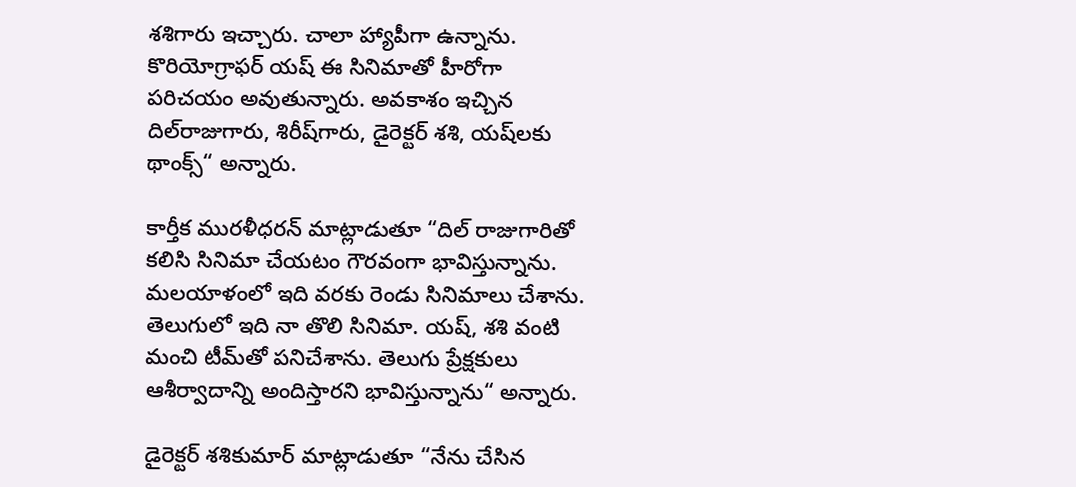శ‌శిగారు ఇచ్చారు. చాలా హ్యాపీగా ఉన్నాను. కొరియోగ్రాఫ‌ర్‌ య‌ష్ ఈ సినిమాతో హీరోగా ప‌రిచ‌యం అవుతున్నారు. అవ‌కాశం ఇచ్చిన దిల్‌రాజుగారు, శిరీష్‌గారు, డైరెక్ట‌ర్ శ‌శి, య‌ష్‌ల‌కు థాంక్స్“ అన్నారు.

కార్తీక ముర‌ళీధ‌ర‌న్ మాట్లాడుతూ “దిల్ రాజుగారితో క‌లిసి సినిమా చేయ‌టం గౌర‌వంగా భావిస్తున్నాను. మ‌ల‌యాళంలో ఇది వ‌ర‌కు రెండు సినిమాలు చేశాను. తెలుగులో ఇది నా తొలి సినిమా. య‌ష్‌, శ‌శి వంటి మంచి టీమ్‌తో ప‌నిచేశాను. తెలుగు ప్రేక్ష‌కులు ఆశీర్వాదాన్ని అందిస్తార‌ని భావిస్తున్నాను“ అన్నారు.

డైరెక్ట‌ర్ శ‌శికుమార్ మాట్లాడుతూ “నేను చేసిన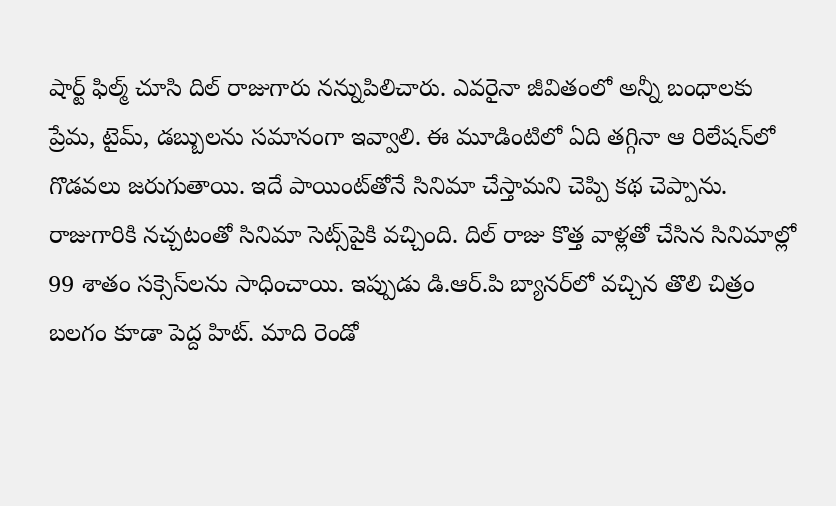షార్ట్ ఫిల్మ్ చూసి దిల్ రాజుగారు న‌న్నుపిలిచారు. ఎవ‌రైనా జీవితంలో అన్నీ బంధాల‌కు ప్రేమ‌, టైమ్‌, డ‌బ్బుల‌ను స‌మానంగా ఇవ్వాలి. ఈ మూడింటిలో ఏది త‌గ్గినా ఆ రిలేష‌న్‌లో గొడ‌వ‌లు జ‌రుగుతాయి. ఇదే పాయింట్‌తోనే సినిమా చేస్తామ‌ని చెప్పి క‌థ చెప్పాను. రాజుగారికి న‌చ్చ‌టంతో సినిమా సెట్స్‌పైకి వ‌చ్చింది. దిల్ రాజు కొత్త వాళ్ల‌తో చేసిన సినిమాల్లో 99 శాతం స‌క్సెస్‌ల‌ను సాధించాయి. ఇప్పుడు డి.ఆర్‌.పి బ్యాన‌ర్‌లో వ‌చ్చిన తొలి చిత్రం బ‌ల‌గం కూడా పెద్ద హిట్‌. మాది రెండో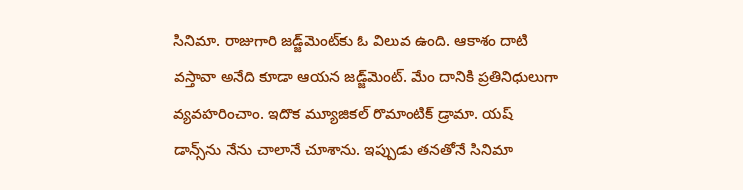సినిమా. రాజుగారి జడ్జ్‌మెంట్‌కు ఓ విలువ ఉంది. ఆకాశం దాటి వస్తావా అనేది కూడా ఆయ‌న జ‌డ్జ్‌మెంట్‌. మేం దానికి ప్ర‌తినిధులుగా వ్య‌వ‌హ‌రించాం. ఇదొక మ్యూజిక‌ల్ రొమాంటిక్ డ్రామా. య‌ష్ డాన్స్‌ను నేను చాలానే చూశాను. ఇప్పుడు త‌న‌తోనే సినిమా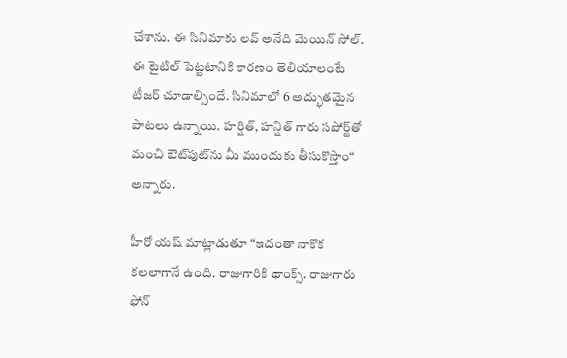చేశాను. ఈ సినిమాకు ల‌వ్ అనేది మెయిన్ సోల్. ఈ టైటిల్ పెట్ట‌టానికి కార‌ణం తెలియాలంటే టీజ‌ర్ చూడాల్సిందే. సినిమాలో 6 అద్భుత‌మైన పాట‌లు ఉన్నాయి. హ‌ర్షిత్, హ‌న్షిత్ గారు స‌పోర్ట్‌తో మంచి ఔట్‌పుట్‌ను మీ ముందుకు తీసుకొస్తాం“ అన్నారు.

హీరో య‌ష్ మాట్లాడుతూ “ఇదంతా నాకొక క‌ల‌లాగానే ఉంది. రాజుగారికి థాంక్స్‌. రాజుగారు ఫోన్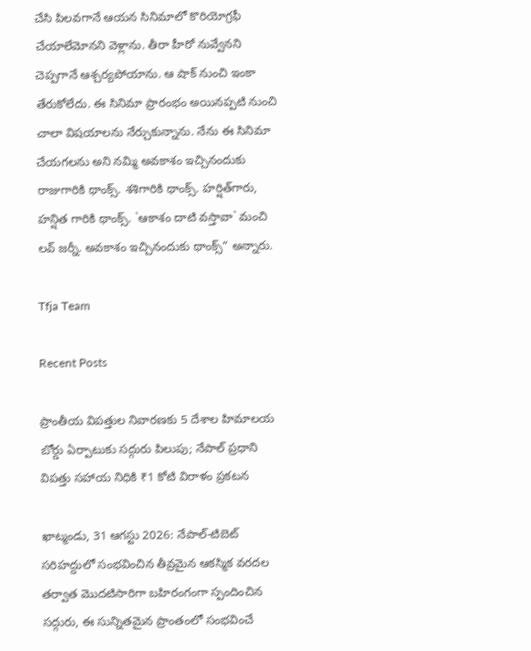చేసి పిల‌వ‌గానే ఆయ‌న సినిమాలో కొరియోగ్ర‌ఫీ చేయాలేమోన‌ని వెళ్లాను. తీరా హీరో నువ్వేన‌ని చెప్ప‌గానే ఆశ్చ‌ర్య‌పోయాను. ఆ షాక్ నుంచి ఇంకా తేరుకోలేదు. ఈ సినిమా ప్రారంభం అయిన‌ప్ప‌టి నుంచి చాలా విష‌యాల‌ను నేర్చుకున్నాను. నేను ఈ సినిమా చేయ‌గ‌ల‌ను అని న‌మ్మి అవ‌కాశం ఇచ్చినందుకు రాజుగారికి థాంక్స్‌. శ‌శిగారికి థాంక్స్‌. హ‌ర్షిత్‌గారు, హ‌న్షిత గారికి థాంక్స్‌. `ఆకాశం దాటి వ‌స్తావా` మంచి ల‌వ్ జ‌ర్నీ. అవ‌కాశం ఇచ్చినందుకు థాంక్స్“ అన్నారు.

Tfja Team

Recent Posts

ప్రాంతీయ విపత్తుల నివారణకు 5 దేశాల హిమాలయ బోర్డు ఏర్పాటుకు సద్గురు పిలుపు; నేపాల్ ప్రధాని విపత్తు సహాయ నిధికి ₹1 కోటి విరాళం ప్రకటన

ఖాట్మండు, 31 ఆగస్టు 2026: నేపాల్-టిబెట్ సరిహద్దులో సంభవించిన తీవ్రమైన ఆకస్మిక వరదల తర్వాత మొదటిసారిగా బహిరంగంగా స్పందించిన సద్గురు, ఈ సున్నితమైన ప్రాంతంలో సంభవించే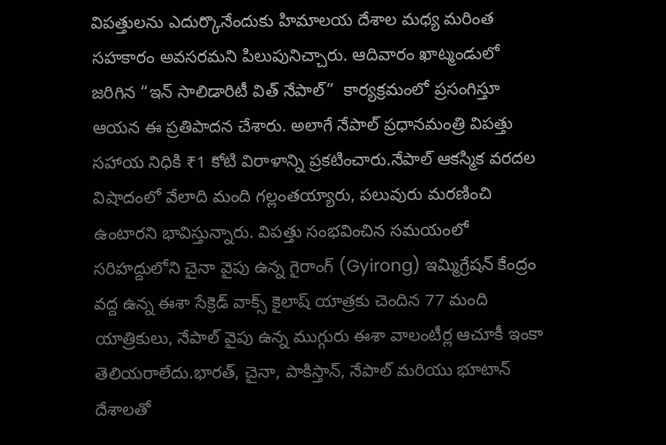విపత్తులను ఎదుర్కొనేందుకు హిమాలయ దేశాల మధ్య మరింత సహకారం అవసరమని పిలుపునిచ్చారు. ఆదివారం ఖాట్మండులో జరిగిన “ఇన్ సాలిడారిటీ విత్ నేపాల్”  కార్యక్రమంలో ప్రసంగిస్తూ ఆయన ఈ ప్రతిపాదన చేశారు. అలాగే నేపాల్ ప్రధానమంత్రి విపత్తు సహాయ నిధికి ₹1 కోటి విరాళాన్ని ప్రకటించారు.నేపాల్ ఆకస్మిక వరదల విషాదంలో వేలాది మంది గల్లంతయ్యారు, పలువురు మరణించి ఉంటారని భావిస్తున్నారు. విపత్తు సంభవించిన సమయంలో సరిహద్దులోని చైనా వైపు ఉన్న గైరాంగ్ (Gyirong) ఇమ్మిగ్రేషన్ కేంద్రం వద్ద ఉన్న ఈశా సేక్రెడ్ వాక్స్ కైలాష్ యాత్రకు చెందిన 77 మంది యాత్రికులు, నేపాల్ వైపు ఉన్న ముగ్గురు ఈశా వాలంటీర్ల ఆచూకీ ఇంకా తెలియరాలేదు.భారత్, చైనా, పాకిస్తాన్, నేపాల్ మరియు భూటాన్ దేశాలతో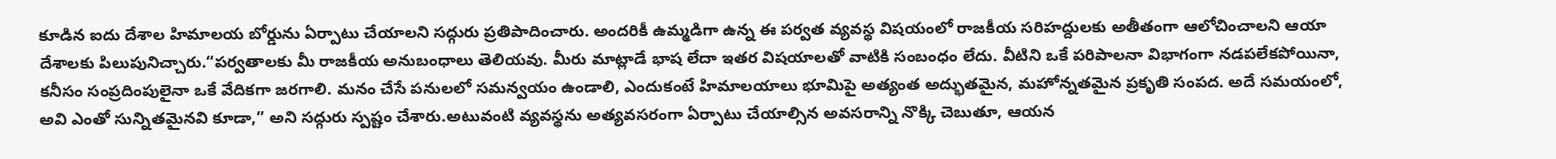కూడిన ఐదు దేశాల హిమాలయ బోర్డును ఏర్పాటు చేయాలని సద్గురు ప్రతిపాదించారు. అందరికీ ఉమ్మడిగా ఉన్న ఈ పర్వత వ్యవస్థ విషయంలో రాజకీయ సరిహద్దులకు అతీతంగా ఆలోచించాలని ఆయా దేశాలకు పిలుపునిచ్చారు.“పర్వతాలకు మీ రాజకీయ అనుబంధాలు తెలియవు. మీరు మాట్లాడే భాష లేదా ఇతర విషయాలతో వాటికి సంబంధం లేదు. వీటిని ఒకే పరిపాలనా విభాగంగా నడపలేకపోయినా, కనీసం సంప్రదింపులైనా ఒకే వేదికగా జరగాలి. మనం చేసే పనులలో సమన్వయం ఉండాలి, ఎందుకంటే హిమాలయాలు భూమిపై అత్యంత అద్భుతమైన, మహోన్నతమైన ప్రకృతి సంపద. అదే సమయంలో, అవి ఎంతో సున్నితమైనవి కూడా,” అని సద్గురు స్పష్టం చేశారు.అటువంటి వ్యవస్థను అత్యవసరంగా ఏర్పాటు చేయాల్సిన అవసరాన్ని నొక్కి చెబుతూ, ఆయన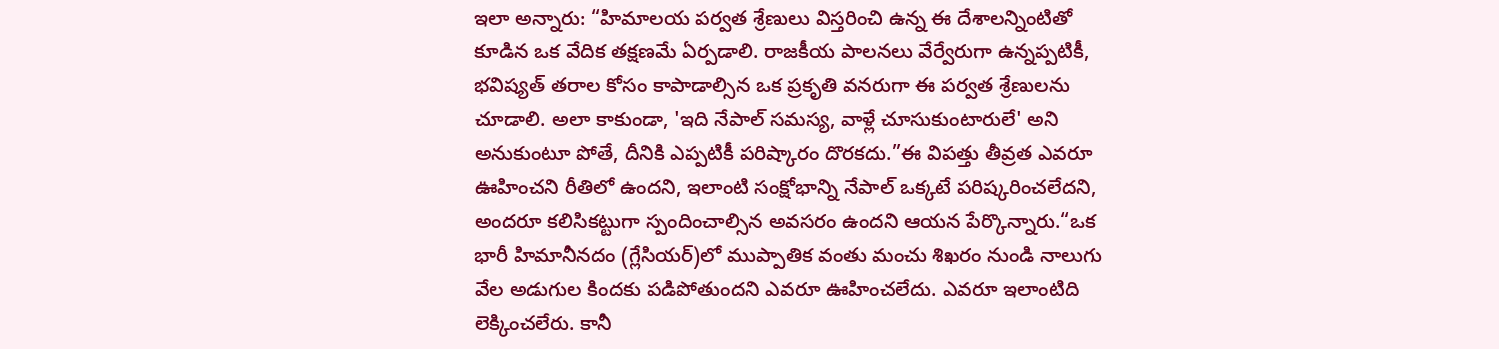ఇలా అన్నారు: “హిమాలయ పర్వత శ్రేణులు విస్తరించి ఉన్న ఈ దేశాలన్నింటితో కూడిన ఒక వేదిక తక్షణమే ఏర్పడాలి. రాజకీయ పాలనలు వేర్వేరుగా ఉన్నప్పటికీ, భవిష్యత్ తరాల కోసం కాపాడాల్సిన ఒక ప్రకృతి వనరుగా ఈ పర్వత శ్రేణులను చూడాలి. అలా కాకుండా, 'ఇది నేపాల్ సమస్య, వాళ్లే చూసుకుంటారులే' అని అనుకుంటూ పోతే, దీనికి ఎప్పటికీ పరిష్కారం దొరకదు.”ఈ విపత్తు తీవ్రత ఎవరూ ఊహించని రీతిలో ఉందని, ఇలాంటి సంక్షోభాన్ని నేపాల్ ఒక్కటే పరిష్కరించలేదని, అందరూ కలిసికట్టుగా స్పందించాల్సిన అవసరం ఉందని ఆయన పేర్కొన్నారు.“ఒక భారీ హిమానీనదం (గ్లేసియర్)లో ముప్పాతిక వంతు మంచు శిఖరం నుండి నాలుగు వేల అడుగుల కిందకు పడిపోతుందని ఎవరూ ఊహించలేదు. ఎవరూ ఇలాంటిది లెక్కించలేరు. కానీ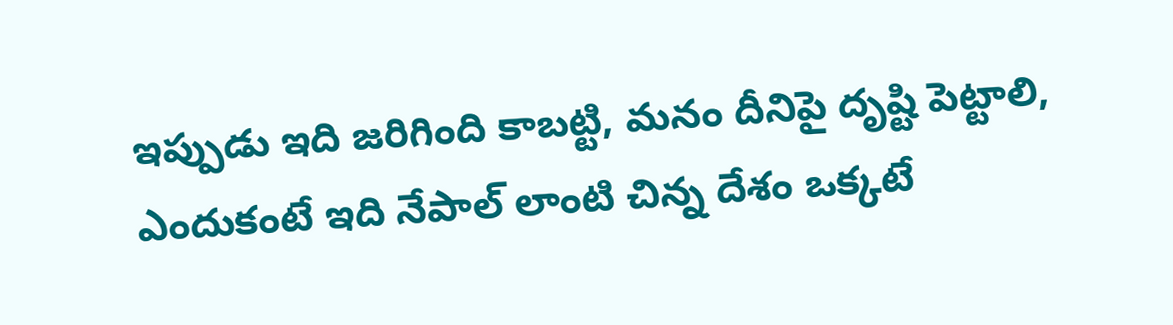ఇప్పుడు ఇది జరిగింది కాబట్టి, మనం దీనిపై దృష్టి పెట్టాలి, ఎందుకంటే ఇది నేపాల్ లాంటి చిన్న దేశం ఒక్కటే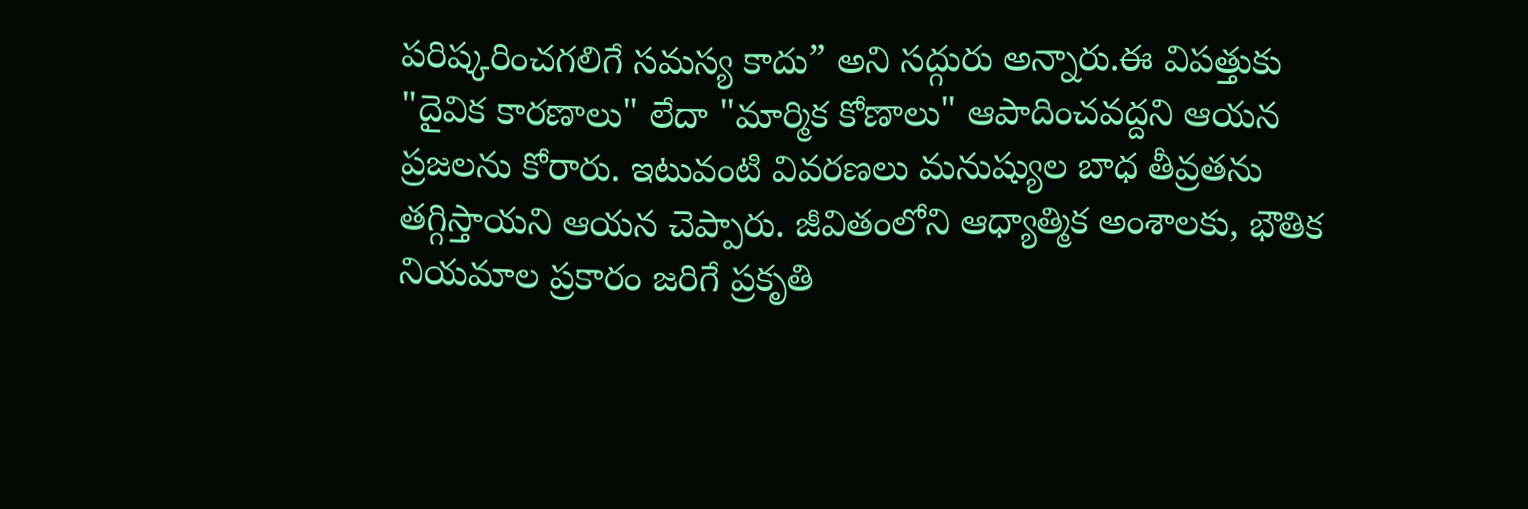పరిష్కరించగలిగే సమస్య కాదు” అని సద్గురు అన్నారు.ఈ విపత్తుకు "దైవిక కారణాలు" లేదా "మార్మిక కోణాలు" ఆపాదించవద్దని ఆయన ప్రజలను కోరారు. ఇటువంటి వివరణలు మనుష్యుల బాధ తీవ్రతను తగ్గిస్తాయని ఆయన చెప్పారు. జీవితంలోని ఆధ్యాత్మిక అంశాలకు, భౌతిక నియమాల ప్రకారం జరిగే ప్రకృతి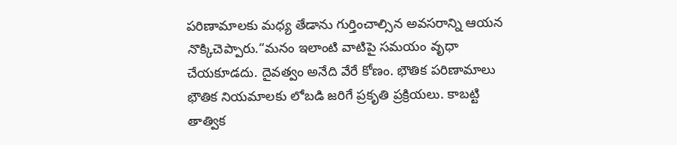పరిణామాలకు మధ్య తేడాను గుర్తించాల్సిన అవసరాన్ని ఆయన నొక్కిచెప్పారు.“మనం ఇలాంటి వాటిపై సమయం వృధా చేయకూడదు. దైవత్వం అనేది వేరే కోణం. భౌతిక పరిణామాలు భౌతిక నియమాలకు లోబడి జరిగే ప్రకృతి ప్రక్రియలు. కాబట్టి తాత్విక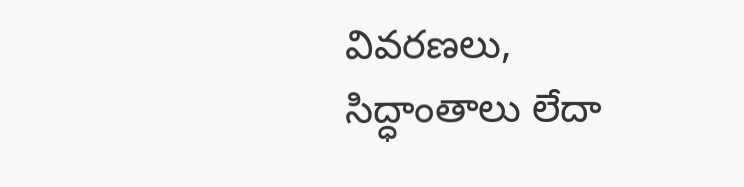వివరణలు, సిద్ధాంతాలు లేదా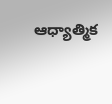ఆధ్యాత్మిక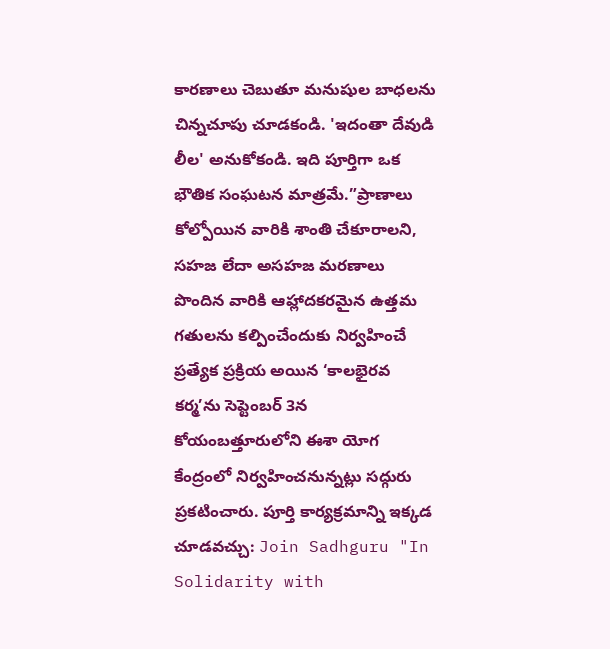కారణాలు చెబుతూ మనుషుల బాధలను చిన్నచూపు చూడకండి. 'ఇదంతా దేవుడి లీల' అనుకోకండి. ఇది పూర్తిగా ఒక భౌతిక సంఘటన మాత్రమే.”ప్రాణాలు కోల్పోయిన వారికి శాంతి చేకూరాలని, సహజ లేదా అసహజ మరణాలు పొందిన వారికి ఆహ్లాదకరమైన ఉత్తమ గతులను కల్పించేందుకు నిర్వహించే ప్రత్యేక ప్రక్రియ అయిన ‘కాలభైరవ కర్మ’ను సెప్టెంబర్ 3న కోయంబత్తూరులోని ఈశా యోగ కేంద్రంలో నిర్వహించనున్నట్లు సద్గురు ప్రకటించారు. పూర్తి కార్యక్రమాన్ని ఇక్కడ చూడవచ్చు: Join Sadhguru "In Solidarity with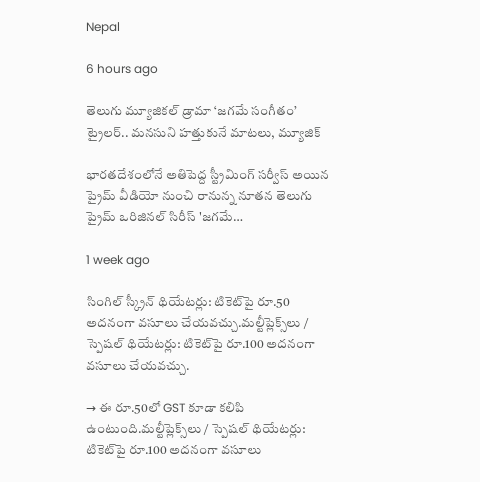Nepal

6 hours ago

తెలుగు మ్యూజికల్ డ్రామా ‘జగమే సంగీతం’ ట్రైలర్‌.. మనసుని హత్తుకునే మాటలు, మ్యూజిక్

భారతదేశంలోనే అతిపెద్ద స్ట్రీమింగ్ సర్వీస్ అయిన ప్రైమ్ వీడియో నుంచి రానున్న నూతన తెలుగు ప్రైమ్ ఒరిజినల్ సిరీస్ 'జగమే…

1 week ago

సింగిల్ స్క్రీన్ థియేటర్లు: టికెట్‌పై రూ.50 అదనంగా వసూలు చేయవచ్చు.మల్టీప్లెక్స్‌లు / స్పెషల్ థియేటర్లు: టికెట్‌పై రూ.100 అదనంగా వసూలు చేయవచ్చు.

→ ఈ రూ.50లో GST కూడా కలిపి ఉంటుంది.మల్టీప్లెక్స్‌లు / స్పెషల్ థియేటర్లు: టికెట్‌పై రూ.100 అదనంగా వసూలు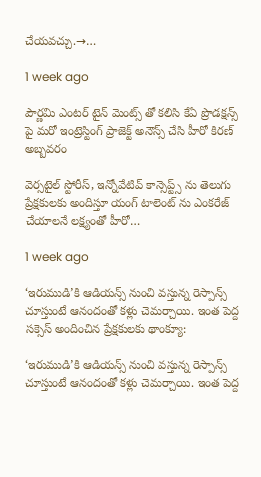చేయవచ్చు.→…

1 week ago

పౌర్ణమి ఎంటర్ టైన్ మెంట్స్ తో కలిసి కేఏ ప్రొడక్షన్స్ పై మరో ఇంట్రెస్టింగ్ ప్రాజెక్ట్ అనౌన్స్ చేసి హీరో కిరణ్ అబ్బవరం

వెర్సటైల్ స్టోరీస్, ఇన్నోవేటివ్ కాన్సెప్ట్స్ ను తెలుగు ప్రేక్షకులకు అందిస్తూ యంగ్ టాలెంట్ ను ఎంకరేజ్ చేయాలనే లక్ష్యంతో హీరో…

1 week ago

‘ఇరుముడి’కి ఆడియన్స్ నుంచి వస్తున్న రెస్పాన్స్ చూస్తుంటే ఆనందంతో కళ్లు చెమర్చాయి. ఇంత పెద్ద సక్సెస్ అందించిన ప్రేక్షకులకు థాంక్యూ:

‘ఇరుముడి’కి ఆడియన్స్ నుంచి వస్తున్న రెస్పాన్స్ చూస్తుంటే ఆనందంతో కళ్లు చెమర్చాయి. ఇంత పెద్ద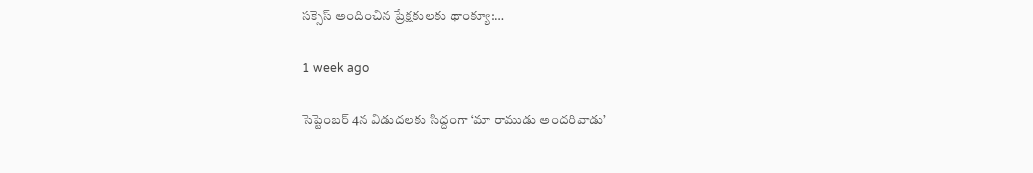సక్సెస్ అందించిన ప్రేక్షకులకు థాంక్యూ:…

1 week ago

సెప్టెంబర్ 4న విడుదలకు సిద్దంగా ‘మా రాముడు అందరివాడు’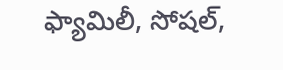ఫ్యామిలీ, సోషల్,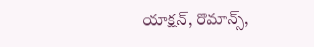యాక్షన్, రొమాన్స్,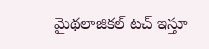మైథలాజికల్ టచ్ ఇస్తూ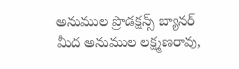అనుముల ప్రొడక్షన్స్ బ్యానర్ మీద అనుముల లక్ష్మణరావు,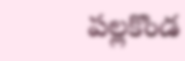పల్లకొండ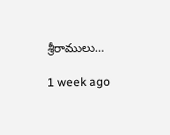శ్రీరాములు…

1 week ago